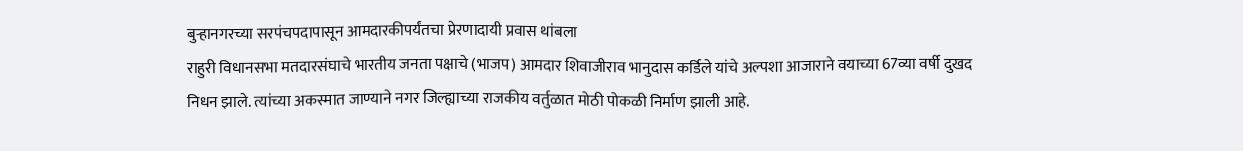बुऱ्हानगरच्या सरपंचपदापासून आमदारकीपर्यंतचा प्रेरणादायी प्रवास थांबला
राहुरी विधानसभा मतदारसंघाचे भारतीय जनता पक्षाचे (भाजप) आमदार शिवाजीराव भानुदास कर्डिले यांचे अल्पशा आजाराने वयाच्या 67व्या वर्षी दुखद निधन झाले. त्यांच्या अकस्मात जाण्याने नगर जिल्ह्याच्या राजकीय वर्तुळात मोठी पोकळी निर्माण झाली आहे.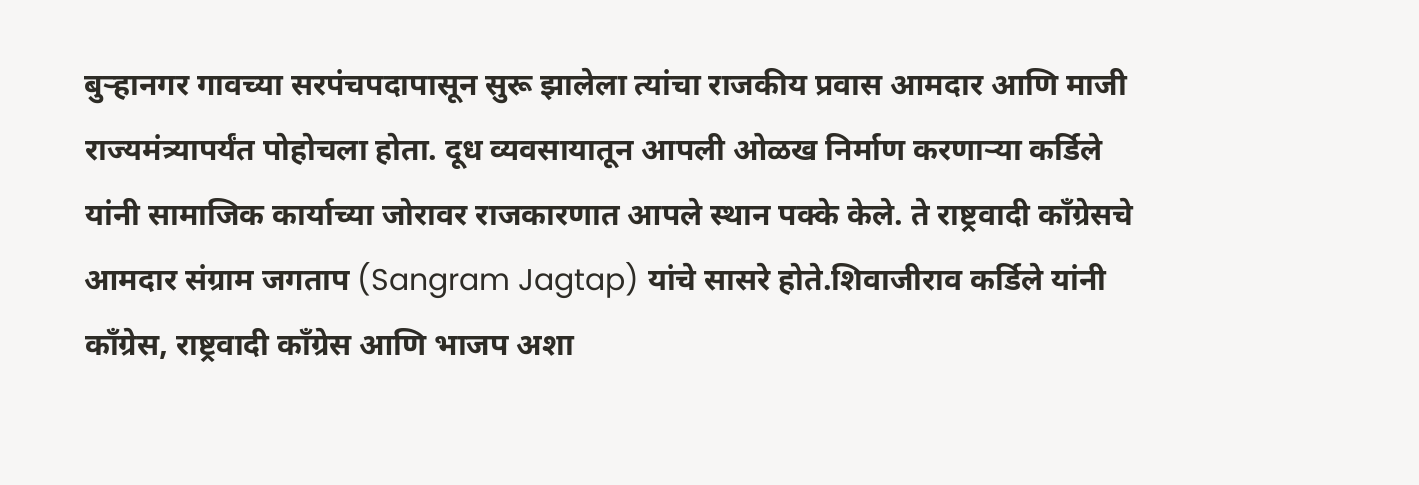बुऱ्हानगर गावच्या सरपंचपदापासून सुरू झालेला त्यांचा राजकीय प्रवास आमदार आणि माजी राज्यमंत्र्यापर्यंत पोहोचला होता. दूध व्यवसायातून आपली ओळख निर्माण करणाऱ्या कर्डिले यांनी सामाजिक कार्याच्या जोरावर राजकारणात आपले स्थान पक्के केले. ते राष्ट्रवादी काँग्रेसचे आमदार संग्राम जगताप (Sangram Jagtap) यांचे सासरे होते.शिवाजीराव कर्डिले यांनी काँग्रेस, राष्ट्रवादी काँग्रेस आणि भाजप अशा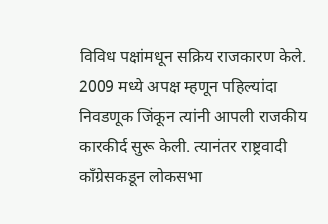विविध पक्षांमधून सक्रिय राजकारण केले.
2009 मध्ये अपक्ष म्हणून पहिल्यांदा निवडणूक जिंकून त्यांनी आपली राजकीय कारकीर्द सुरू केली. त्यानंतर राष्ट्रवादी काँग्रेसकडून लोकसभा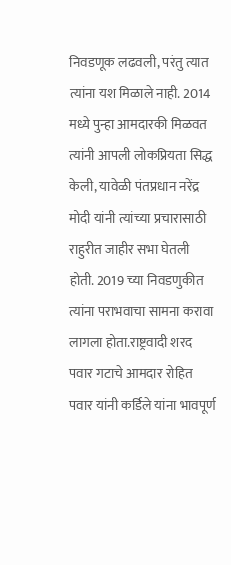निवडणूक लढवली, परंतु त्यात त्यांना यश मिळाले नाही. 2014 मध्ये पुन्हा आमदारकी मिळवत त्यांनी आपली लोकप्रियता सिद्ध केली, यावेळी पंतप्रधान नरेंद्र मोदी यांनी त्यांच्या प्रचारासाठी राहुरीत जाहीर सभा घेतली होती. 2019 च्या निवडणुकीत त्यांना पराभवाचा सामना करावा लागला होता.राष्ट्रवादी शरद पवार गटाचे आमदार रोहित पवार यांनी कर्डिले यांना भावपूर्ण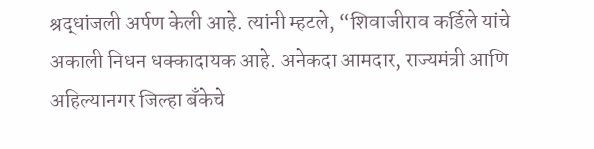श्रद्धांजली अर्पण केली आहे. त्यांनी म्हटले, “शिवाजीराव कर्डिले यांचे अकाली निधन धक्कादायक आहे. अनेकदा आमदार, राज्यमंत्री आणि अहिल्यानगर जिल्हा बँकेचे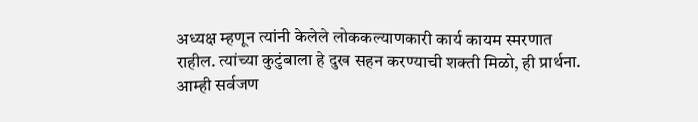अध्यक्ष म्हणून त्यांनी केलेले लोककल्याणकारी कार्य कायम स्मरणात राहील. त्यांच्या कुटुंबाला हे दुख सहन करण्याची शक्ती मिळो, ही प्रार्थना. आम्ही सर्वजण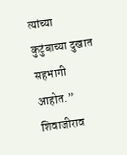त्यांच्या कुटुंबाच्या दुखात सहभागी आहोत.” शिवाजीराव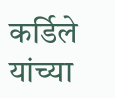कर्डिले यांच्या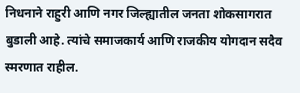निधनाने राहुरी आणि नगर जिल्ह्यातील जनता शोकसागरात बुडाली आहे. त्यांचे समाजकार्य आणि राजकीय योगदान सदैव स्मरणात राहील.